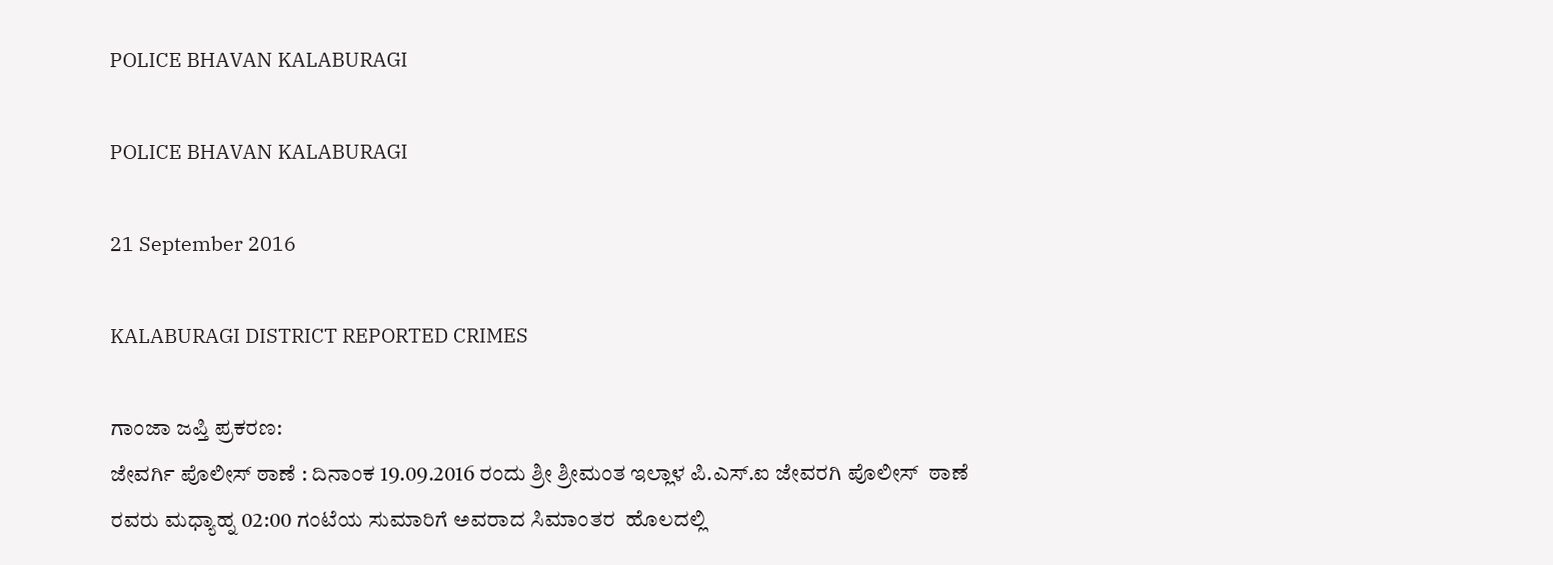POLICE BHAVAN KALABURAGI

POLICE BHAVAN KALABURAGI

21 September 2016

KALABURAGI DISTRICT REPORTED CRIMES

ಗಾಂಜಾ ಜಪ್ತಿ ಪ್ರಕರಣ:
ಜೇವರ್ಗಿ ಪೊಲೀಸ್ ಠಾಣೆ : ದಿನಾಂಕ 19.09.2016 ರಂದು ಶ್ರೀ ಶ್ರೀಮಂತ ಇಲ್ಲಾಳ ಪಿ.ಎಸ್.ಐ ಜೇವರಗಿ ಪೊಲೀಸ್  ಠಾಣೆ ರವರು ಮಧ್ಯಾಹ್ನ 02:00 ಗಂಟೆಯ ಸುಮಾರಿಗೆ ಅವರಾದ ಸಿಮಾಂತರ  ಹೊಲದಲ್ಲಿ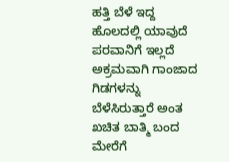ಹತ್ತಿ ಬೆಳೆ ಇದ್ದ ಹೊಲದಲ್ಲಿ ಯಾವುದೆ ಪರವಾನಿಗೆ ಇಲ್ಲದೆ ಅಕ್ರಮವಾಗಿ ಗಾಂಜಾದ ಗಿಡಗಳನ್ನು ಬೆಳೆಸಿರುತ್ತಾರೆ ಅಂತ ಖಚಿತ ಬಾತ್ಮಿ ಬಂದ ಮೇರೆಗೆ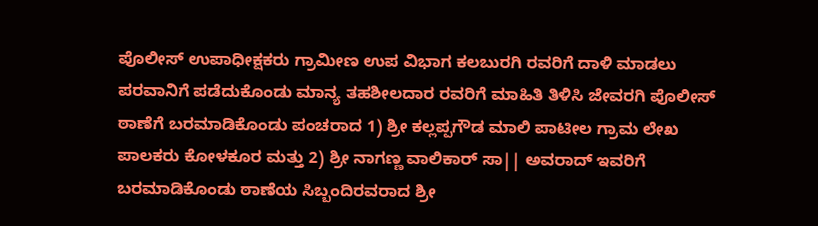ಪೊಲೀಸ್ ಉಪಾಧೀಕ್ಷಕರು ಗ್ರಾಮೀಣ ಉಪ ವಿಭಾಗ ಕಲಬುರಗಿ ರವರಿಗೆ ದಾಳಿ ಮಾಡಲು ಪರವಾನಿಗೆ ಪಡೆದುಕೊಂಡು ಮಾನ್ಯ ತಹಶೀಲದಾರ ರವರಿಗೆ ಮಾಹಿತಿ ತಿಳಿಸಿ ಜೇವರಗಿ ಪೊಲೀಸ್ ಠಾಣೆಗೆ ಬರಮಾಡಿಕೊಂಡು ಪಂಚರಾದ 1) ಶ್ರೀ ಕಲ್ಲಪ್ಪಗೌಡ ಮಾಲಿ ಪಾಟೀಲ ಗ್ರಾಮ ಲೇಖ ಪಾಲಕರು ಕೋಳಕೂರ ಮತ್ತು 2) ಶ್ರೀ ನಾಗಣ್ಣ ವಾಲಿಕಾರ್ ಸಾ|| ಅವರಾದ್ ಇವರಿಗೆ ಬರಮಾಡಿಕೊಂಡು ಠಾಣೆಯ ಸಿಬ್ಬಂದಿರವರಾದ ಶ್ರೀ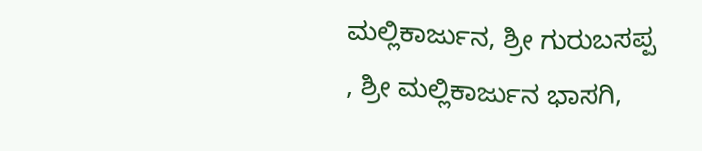ಮಲ್ಲಿಕಾರ್ಜುನ, ಶ್ರೀ ಗುರುಬಸಪ್ಪ , ಶ್ರೀ ಮಲ್ಲಿಕಾರ್ಜುನ ಭಾಸಗಿ,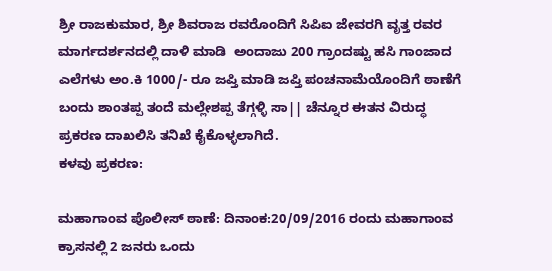ಶ್ರೀ ರಾಜಕುಮಾರ, ಶ್ರೀ ಶಿವರಾಜ ರವರೊಂದಿಗೆ ಸಿಪಿಐ ಜೇವರಗಿ ವೃತ್ತ ರವರ ಮಾರ್ಗದರ್ಶನದಲ್ಲಿ ದಾಳಿ ಮಾಡಿ  ಅಂದಾಜು 200 ಗ್ರಾಂದಷ್ಟು ಹಸಿ ಗಾಂಜಾದ ಎಲೆಗಳು ಅಂ.ಕಿ 1000/- ರೂ ಜಪ್ತಿ ಮಾಡಿ ಜಪ್ತಿ ಪಂಚನಾಮೆಯೊಂದಿಗೆ ಠಾಣೆಗೆ ಬಂದು ಶಾಂತಪ್ಪ ತಂದೆ ಮಲ್ಲೇಶಪ್ಪ ತೆಗ್ಗಳ್ಳಿ ಸಾ|| ಚೆನ್ನೂರ ಈತನ ವಿರುದ್ಧ ಪ್ರಕರಣ ದಾಖಲಿಸಿ ತನಿಖೆ ಕೈಕೊಳ್ಳಲಾಗಿದೆ.
ಕಳವು ಪ್ರಕರಣ:

ಮಹಾಗಾಂವ ಪೊಲೀಸ್ ಠಾಣೆ: ದಿನಾಂಕ:20/09/2016 ರಂದು ಮಹಾಗಾಂವ ಕ್ರಾಸನಲ್ಲಿ 2 ಜನರು ಒಂದು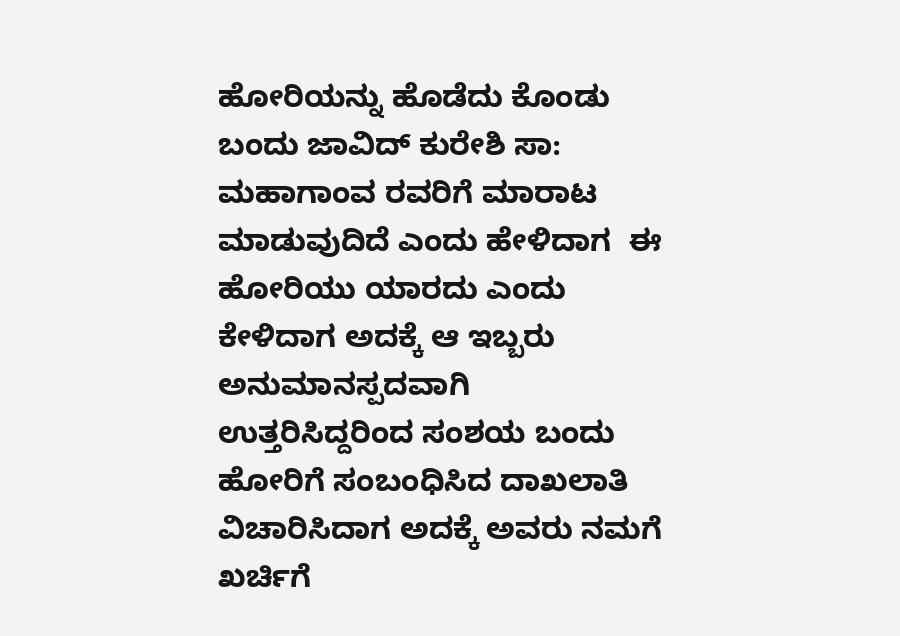ಹೋರಿಯನ್ನು ಹೊಡೆದು ಕೊಂಡು ಬಂದು ಜಾವಿದ್ ಕುರೇಶಿ ಸಾ: ಮಹಾಗಾಂವ ರವರಿಗೆ ಮಾರಾಟ ಮಾಡುವುದಿದೆ ಎಂದು ಹೇಳಿದಾಗ  ಈ ಹೋರಿಯು ಯಾರದು ಎಂದು ಕೇಳಿದಾಗ ಅದಕ್ಕೆ ಆ ಇಬ್ಬರು ಅನುಮಾನಸ್ಪದವಾಗಿ ಉತ್ತರಿಸಿದ್ದರಿಂದ ಸಂಶಯ ಬಂದು ಹೋರಿಗೆ ಸಂಬಂಧಿಸಿದ ದಾಖಲಾತಿ ವಿಚಾರಿಸಿದಾಗ ಅದಕ್ಕೆ ಅವರು ನಮಗೆ ಖರ್ಚಿಗೆ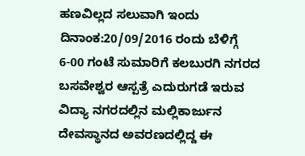ಹಣವಿಲ್ಲದ ಸಲುವಾಗಿ ಇಂದು ದಿನಾಂಕ:20/09/2016 ರಂದು ಬೆಳಿಗ್ಗೆ 6-00 ಗಂಟೆ ಸುಮಾರಿಗೆ ಕಲಬುರಗಿ ನಗರದ ಬಸವೇಶ್ವರ ಆಸ್ಪತ್ರೆ ಎದುರುಗಡೆ ಇರುವ ವಿದ್ಯಾ ನಗರದಲ್ಲಿನ ಮಲ್ಲಿಕಾರ್ಜುನ ದೇವಸ್ಥಾನದ ಅವರಣದಲ್ಲಿದ್ದ ಈ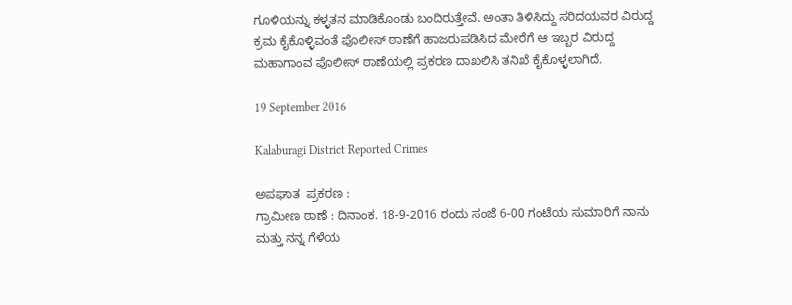ಗೂಳಿಯನ್ನು ಕಳ್ಳತನ ಮಾಡಿಕೊಂಡು ಬಂದಿರುತ್ತೇವೆ. ಅಂತಾ ತಿಳಿಸಿದ್ದು ಸರಿದಯವರ ವಿರುದ್ದ ಕ್ರಮ ಕೈಕೊಳ್ಳಿವಂತೆ ಪೊಲೀಸ್ ಠಾಣೆಗೆ ಹಾಜರುಪಡಿಸಿದ ಮೇರೆಗೆ ಆ ಇಬ್ಬರ ವಿರುದ್ದ ಮಹಾಗಾಂವ ಪೊಲೀಸ್ ಠಾಣೆಯಲ್ಲಿ ಪ್ರಕರಣ ದಾಖಲಿಸಿ ತನಿಖೆ ಕೈಕೊಳ್ಳಲಾಗಿದೆ.

19 September 2016

Kalaburagi District Reported Crimes

ಅಪಘಾತ  ಪ್ರಕರಣ :
ಗ್ರಾಮೀಣ ಠಾಣೆ : ದಿನಾಂಕ. 18-9-2016 ರಂದು ಸಂಜೆ 6-00 ಗಂಟೆಯ ಸುಮಾರಿಗೆ ನಾನು ಮತ್ತು ನನ್ನ ಗೆಳೆಯ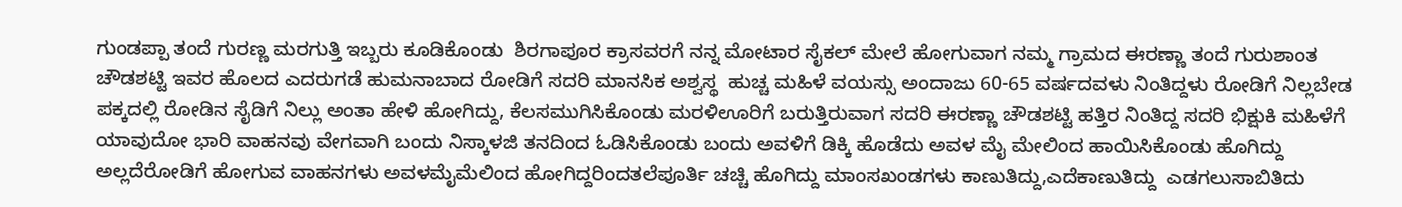ಗುಂಡಪ್ಪಾ ತಂದೆ ಗುರಣ್ಣ ಮರಗುತ್ತಿ ಇಬ್ಬರು ಕೂಡಿಕೊಂಡು  ಶಿರಗಾಪೂರ ಕ್ರಾಸವರಗೆ ನನ್ನ ಮೋಟಾರ ಸೈಕಲ್ ಮೇಲೆ ಹೋಗುವಾಗ ನಮ್ಮ ಗ್ರಾಮದ ಈರಣ್ಣಾ ತಂದೆ ಗುರುಶಾಂತ ಚೌಡಶಟ್ಟಿ ಇವರ ಹೊಲದ ಎದರುಗಡೆ ಹುಮನಾಬಾದ ರೋಡಿಗೆ ಸದರಿ ಮಾನಸಿಕ ಅಶ್ವಸ್ಥ  ಹುಚ್ಚ ಮಹಿಳೆ ವಯಸ್ಸು ಅಂದಾಜು 60-65 ವರ್ಷದವಳು ನಿಂತಿದ್ದಳು ರೋಡಿಗೆ ನಿಲ್ಲಬೇಡ ಪಕ್ಕದಲ್ಲಿ ರೋಡಿನ ಸೈಡಿಗೆ ನಿಲ್ಲು ಅಂತಾ ಹೇಳಿ ಹೋಗಿದ್ದು, ಕೆಲಸಮುಗಿಸಿಕೊಂಡು ಮರಳಿಊರಿಗೆ ಬರುತ್ತಿರುವಾಗ ಸದರಿ ಈರಣ್ಣಾ ಚೌಡಶಟ್ಟಿ ಹತ್ತಿರ ನಿಂತಿದ್ದ ಸದರಿ ಭಿಕ್ಷುಕಿ ಮಹಿಳೆಗೆ ಯಾವುದೋ ಭಾರಿ ವಾಹನವು ವೇಗವಾಗಿ ಬಂದು ನಿಸ್ಕಾಳಜಿ ತನದಿಂದ ಓಡಿಸಿಕೊಂಡು ಬಂದು ಅವಳಿಗೆ ಡಿಕ್ಕಿ ಹೊಡೆದು ಅವಳ ಮೈ ಮೇಲಿಂದ ಹಾಯಿಸಿಕೊಂಡು ಹೊಗಿದ್ದು ಅಲ್ಲದೆರೋಡಿಗೆ ಹೋಗುವ ವಾಹನಗಳು ಅವಳಮೈಮೆಲಿಂದ ಹೋಗಿದ್ದರಿಂದತಲೆಪೂರ್ತಿ ಚಚ್ಚಿ ಹೊಗಿದ್ದು ಮಾಂಸಖಂಡಗಳು ಕಾಣುತಿದ್ದು,ಎದೆಕಾಣುತಿದ್ದು  ಎಡಗಲುಸಾಬಿತಿದು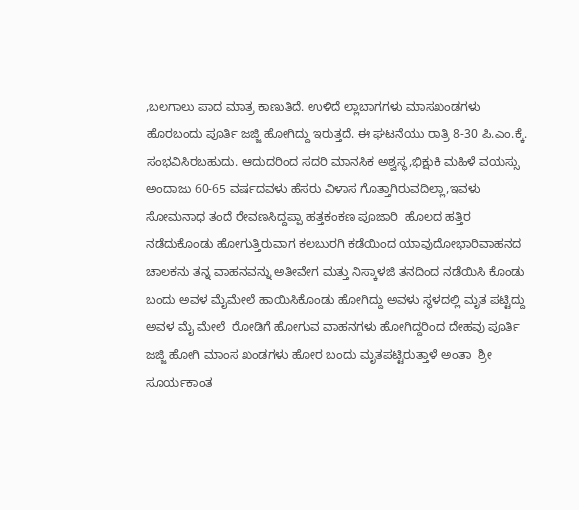,ಬಲಗಾಲು ಪಾದ ಮಾತ್ರ ಕಾಣುತಿದೆ. ಉಳಿದೆ ಲ್ಲಾಬಾಗಗಳು ಮಾಸಖಂಡಗಳು ಹೊರಬಂದು ಪೂರ್ತಿ ಜಜ್ಜಿ ಹೋಗಿದ್ದು ಇರುತ್ತದೆ. ಈ ಘಟನೆಯು ರಾತ್ರಿ 8-30 ಪಿ.ಎಂ.ಕ್ಕೆ. ಸಂಭವಿಸಿರಬಹುದು. ಆದುದರಿಂದ ಸದರಿ ಮಾನಸಿಕ ಅಶ್ವಸ್ಥ,ಭಿಕ್ಷುಕಿ ಮಹಿಳೆ ವಯಸ್ಸು ಅಂದಾಜು 60-65 ವರ್ಷದವಳು ಹೆಸರು ವಿಳಾಸ ಗೊತ್ತಾಗಿರುವದಿಲ್ಲಾ,ಇವಳು ಸೋಮನಾಧ ತಂದೆ ರೇವಣಸಿದ್ದಪ್ಪಾ ಹತ್ತಕಂಕಣ ಪೂಜಾರಿ  ಹೊಲದ ಹತ್ತಿರ ನಡೆದುಕೊಂಡು ಹೋಗುತ್ತಿರುವಾಗ ಕಲಬುರಗಿ ಕಡೆಯಿಂದ ಯಾವುದೋಭಾರಿವಾಹನದ ಚಾಲಕನು ತನ್ನ ವಾಹನವನ್ನು ಅತೀವೇಗ ಮತ್ತು ನಿಸ್ಕಾಳಜಿ ತನದಿಂದ ನಡೆಯಿಸಿ ಕೊಂಡು ಬಂದು ಅವಳ ಮೈಮೇಲೆ ಹಾಯಿಸಿಕೊಂಡು ಹೋಗಿದ್ದು ಅವಳು ಸ್ಥಳದಲ್ಲಿ ಮೃತ ಪಟ್ಟಿದ್ದು ಅವಳ ಮೈ ಮೇಲೆ  ರೋಡಿಗೆ ಹೋಗುವ ವಾಹನಗಳು ಹೋಗಿದ್ದರಿಂದ ದೇಹವು ಪೂರ್ತಿ ಜಜ್ಜಿ ಹೋಗಿ ಮಾಂಸ ಖಂಡಗಳು ಹೋರ ಬಂದು ಮೃತಪಟ್ಟಿರುತ್ತಾಳೆ ಅಂತಾ  ಶ್ರೀ ಸೂರ್ಯಕಾಂತ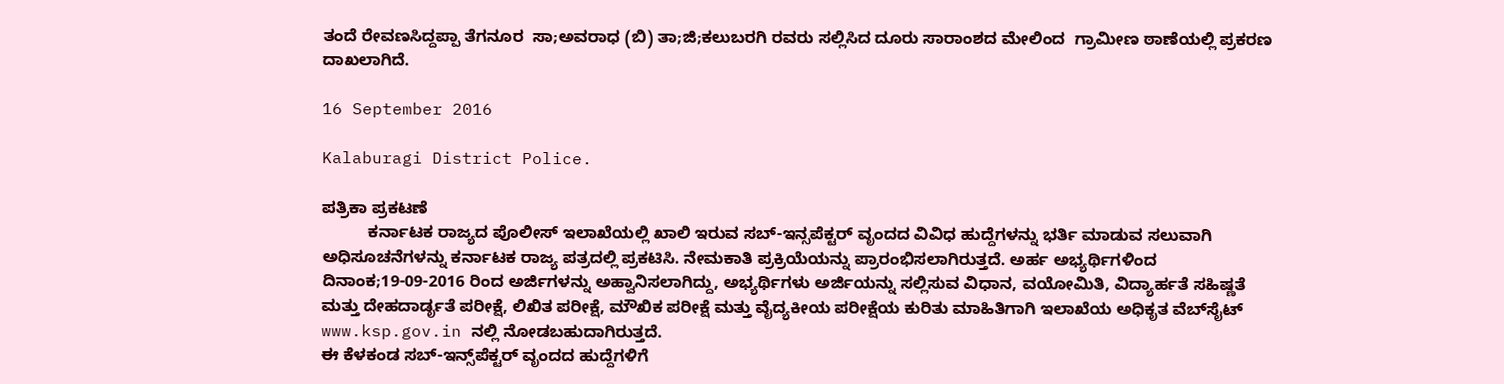ತಂದೆ ರೇವಣಸಿದ್ದಪ್ಪಾ ತೆಗನೂರ  ಸಾ;ಅವರಾಧ (ಬಿ) ತಾ;ಜಿ;ಕಲುಬರಗಿ ರವರು ಸಲ್ಲಿಸಿದ ದೂರು ಸಾರಾಂಶದ ಮೇಲಿಂದ  ಗ್ರಾಮೀಣ ಠಾಣೆಯಲ್ಲಿ ಪ್ರಕರಣ ದಾಖಲಾಗಿದೆ.

16 September 2016

Kalaburagi District Police.

ಪತ್ರಿಕಾ ಪ್ರಕಟಣೆ
          ಕರ್ನಾಟಕ ರಾಜ್ಯದ ಪೊಲೀಸ್ ಇಲಾಖೆಯಲ್ಲಿ ಖಾಲಿ ಇರುವ ಸಬ್‌‌-ಇನ್ಸಪೆಕ್ಟರ್‌ ವೃಂದದ ವಿವಿಧ ಹುದ್ದೆಗಳನ್ನು ಭರ್ತಿ ಮಾಡುವ ಸಲುವಾಗಿ ಅಧಿಸೂಚನೆಗಳನ್ನು ಕರ್ನಾಟಕ ರಾಜ್ಯ ಪತ್ರದಲ್ಲಿ ಪ್ರಕಟಿಸಿ. ನೇಮಕಾತಿ ಪ್ರಕ್ರಿಯೆಯನ್ನು ಪ್ರಾರಂಭಿಸಲಾಗಿರುತ್ತದೆ. ಅರ್ಹ ಅಭ್ಯರ್ಥಿಗಳಿಂದ ದಿನಾಂಕ;19-09-2016 ರಿಂದ ಅರ್ಜಿಗಳನ್ನು ಅಹ್ವಾನಿಸಲಾಗಿದ್ದು, ಅಭ್ಯರ್ಥಿಗಳು ಅರ್ಜಿಯನ್ನು ಸಲ್ಲಿಸುವ ವಿಧಾನ, ವಯೋಮಿತಿ, ವಿದ್ಯಾರ್ಹತೆ ಸಹಿಷ್ಣತೆ ಮತ್ತು ದೇಹದಾರ್ಡೃತೆ ಪರೀಕ್ಷೆ, ಲಿಖಿತ ಪರೀಕ್ಷೆ, ಮೌಖಿಕ ಪರೀಕ್ಷೆ ಮತ್ತು ವೈದ್ಯಕೀಯ ಪರೀಕ್ಷೆಯ ಕುರಿತು ಮಾಹಿತಿಗಾಗಿ ಇಲಾಖೆಯ ಅಧಿಕೃತ ವೆಬ್‌ಸೈಟ್‌‌ www.ksp.gov.in ನಲ್ಲಿ ನೋಡಬಹುದಾಗಿರುತ್ತದೆ.
ಈ ಕೆಳಕಂಡ ಸಬ್‌-ಇನ್ಸ್‌ಪೆಕ್ಟರ್‌‌ ವೃಂದದ ಹುದ್ದೆಗಳಿಗೆ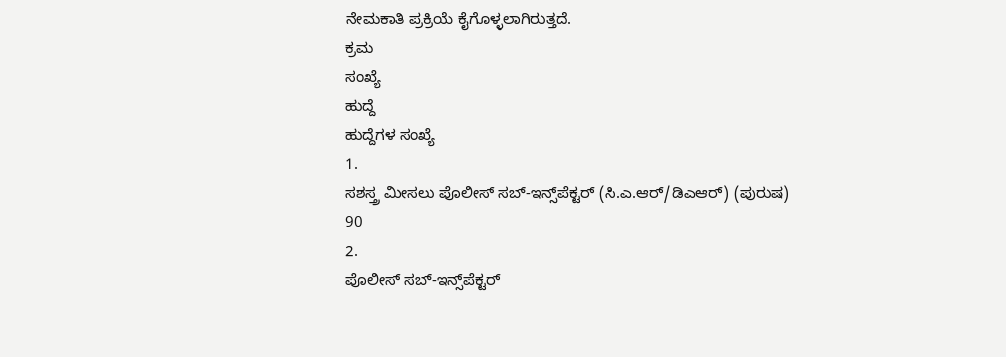ನೇಮಕಾತಿ ಪ್ರಕ್ರಿಯೆ ಕೈಗೊಳ್ಳಲಾಗಿರುತ್ತದೆ.
ಕ್ರಮ
ಸಂಖ್ಯೆ
ಹುದ್ದೆ
ಹುದ್ದೆಗಳ ಸಂಖ್ಯೆ
1.
ಸಶಸ್ತ್ರ ಮೀಸಲು ಪೊಲೀಸ್ ಸಬ್‌‌-ಇನ್ಸ್‌ಪೆಕ್ಟರ್‌ (ಸಿ.ಎ.ಆರ್‌‌/ಡಿಎಆರ್‌) (ಪುರುಷ)
90
2.
ಪೊಲೀಸ್ ಸಬ್‌‌-ಇನ್ಸ್‌ಪೆಕ್ಟರ್‌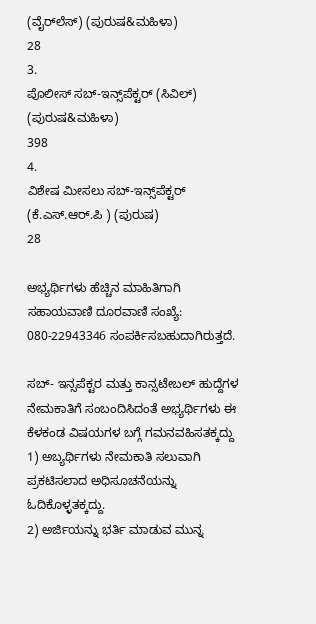(ವೈರ್‌ಲೆಸ್‌‌) (ಪುರುಷ&ಮಹಿಳಾ)
28
3.
ಪೊಲೀಸ್ ಸಬ್‌‌-ಇನ್ಸ್‌ಪೆಕ್ಟರ್‌ (ಸಿವಿಲ್‌) (ಪುರುಷ&ಮಹಿಳಾ)
398
4.
ವಿಶೇಷ ಮೀಸಲು ಸಬ್‌‌-ಇನ್ಸ್‌ಪೆಕ್ಟರ್‌ (ಕೆ.ಎಸ್‌.ಆರ್‌.ಪಿ ) (ಪುರುಷ)
28

ಅಭ್ಯರ್ಥಿಗಳು ಹೆಚ್ಚಿನ ಮಾಹಿತಿಗಾಗಿ ಸಹಾಯವಾಣಿ ದೂರವಾಣಿ ಸಂಖ್ಯೆ: 080-22943346 ಸಂಪರ್ಕಿಸಬಹುದಾಗಿರುತ್ತದೆ.

ಸಬ್- ಇನ್ಸಪೆಕ್ಟರ ಮತ್ತು ಕಾನ್ಸಟೇಬಲ್ ಹುದ್ದೆಗಳ ನೇಮಕಾತಿಗೆ ಸಂಬಂದಿಸಿದಂತೆ ಅಭ್ಯರ್ಥಿಗಳು ಈ ಕೆಳಕಂಡ ವಿಷಯಗಳ ಬಗ್ಗೆ ಗಮನವಹಿಸತಕ್ಕದ್ದು
1) ಅಬ್ಯರ್ಥಿಗಳು ನೇಮಕಾತಿ ಸಲುವಾಗಿ ಪ್ರಕಟಿಸಲಾದ ಅಧಿಸೂಚನೆಯನ್ನು ಓದಿಕೊಳ್ಳತಕ್ಕದ್ದು.
2) ಅರ್ಜಿಯನ್ನು ಭರ್ತಿ ಮಾಡುವ ಮುನ್ನ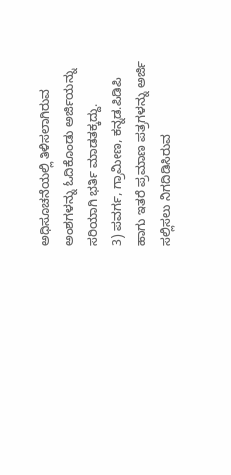ಅಧಿಸೂಚನೆಯಲ್ಲಿ ತಿಳಿಸಲಾಗಿರುವ ಅಂಶಗಳನ್ನು ಓದಿಕೊಂಡು ಅರ್ಜಿಯನ್ನು ಸರಿಯಾಗಿ ಭರ್ತಿ ಮಾಡತಕ್ಕದ್ದು.
3) ಪವರ್ಗ, ಗ್ರಾಮೀಣ, ಕನ್ನಡ.ಪಿಡಿಪಿ  ಹಾಗು ಇತರೆ ಪ್ರಮಾಣ ಪತ್ರಗಳನ್ನು ಅರ್ಜಿ ಸಲ್ಲಿಸಲು ನಿಗದಿಡಿಸಿರುವ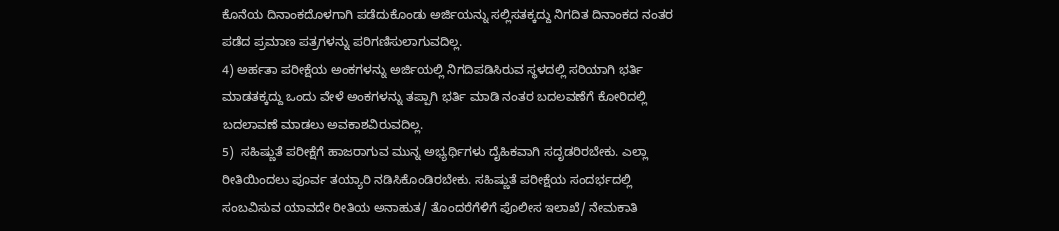ಕೊನೆಯ ದಿನಾಂಕದೊಳಗಾಗಿ ಪಡೆದುಕೊಂಡು ಅರ್ಜಿಯನ್ನು ಸಲ್ಲಿಸತಕ್ಕದ್ದು ನಿಗದಿತ ದಿನಾಂಕದ ನಂತರ ಪಡೆದ ಪ್ರಮಾಣ ಪತ್ರಗಳನ್ನು ಪರಿಗಣಿಸುಲಾಗುವದಿಲ್ಲ.
4) ಅರ್ಹತಾ ಪರೀಕ್ಷೆಯ ಅಂಕಗಳನ್ನು ಅರ್ಜಿಯಲ್ಲಿ ನಿಗದಿಪಡಿಸಿರುವ ಸ್ಥಳದಲ್ಲಿ ಸರಿಯಾಗಿ ಭರ್ತಿ ಮಾಡತಕ್ಕದ್ದು ಒಂದು ವೇಳೆ ಅಂಕಗಳನ್ನು ತಪ್ಪಾಗಿ ಭರ್ತಿ ಮಾಡಿ ನಂತರ ಬದಲವಣೆಗೆ ಕೋರಿದಲ್ಲಿ ಬದಲಾವಣೆ ಮಾಡಲು ಅವಕಾಶವಿರುವದಿಲ್ಲ.
5)  ಸಹಿಷ್ಣುತೆ ಪರೀಕ್ಷೆಗೆ ಹಾಜರಾಗುವ ಮುನ್ನ ಅಭ್ಯರ್ಥಿಗಳು ದೈಹಿಕವಾಗಿ ಸದೃಡರಿರಬೇಕು. ಎಲ್ಲಾ ರೀತಿಯಿಂದಲು ಪೂರ್ವ ತಯ್ಯಾರಿ ನಡಿಸಿಕೊಂಡಿರಬೇಕು. ಸಹಿಷ್ಣುತೆ ಪರೀಕ್ಷೆಯ ಸಂದರ್ಭದಲ್ಲಿ  ಸಂಬವಿಸುವ ಯಾವದೇ ರೀತಿಯ ಅನಾಹುತ/ ತೊಂದರೆಗೆಳಿಗೆ ಪೊಲೀಸ ಇಲಾಖೆ/ ನೇಮಕಾತಿ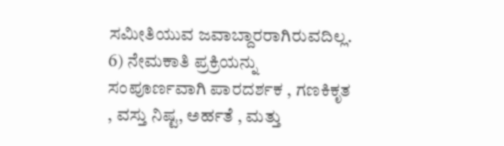ಸಮೀತಿಯುವ ಜವಾಬ್ದಾರರಾಗಿರುವದಿಲ್ಲ.
6) ನೇಮಕಾತಿ ಪ್ರಕ್ರಿಯನ್ನು ಸಂಪೂರ್ಣವಾಗಿ ಪಾರದರ್ಶಕ , ಗಣಕಿಕೃತ , ವಸ್ತು ನಿಷ್ಟ, ಅರ್ಹತೆ , ಮತ್ತು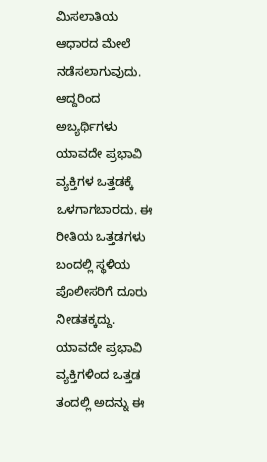ಮಿಸಲಾತಿಯ ಆಧಾರದ ಮೇಲೆ ನಡೆಸಲಾಗುವುದು. ಆದ್ದರಿಂದ ಅಬ್ಯರ್ಥಿಗಳು ಯಾವದೇ ಪ್ರಭಾವಿ ವ್ಯಕ್ತಿಗಳ ಒತ್ತಡಕ್ಕೆ ಒಳಗಾಗಬಾರದು. ಈ ರೀತಿಯ ಒತ್ತಡಗಳು ಬಂದಲ್ಲಿ ಸ್ಥಳಿಯ ಪೊಲೀಸರಿಗೆ ದೂರು ನೀಡತಕ್ಕದ್ದು. ಯಾವದೇ ಪ್ರಭಾವಿ ವ್ಯಕ್ತಿಗಳಿಂದ ಒತ್ತಡ ತಂದಲ್ಲಿ ಅದನ್ನು ಈ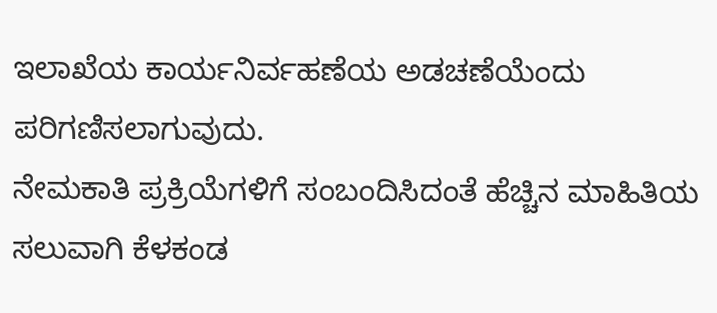ಇಲಾಖೆಯ ಕಾರ್ಯನಿರ್ವಹಣೆಯ ಅಡಚಣೆಯೆಂದು ಪರಿಗಣಿಸಲಾಗುವುದು.
ನೇಮಕಾತಿ ಪ್ರಕ್ರಿಯೆಗಳಿಗೆ ಸಂಬಂದಿಸಿದಂತೆ ಹೆಚ್ಚಿನ ಮಾಹಿತಿಯ ಸಲುವಾಗಿ ಕೆಳಕಂಡ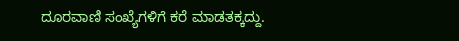ದೂರವಾಣಿ ಸಂಖ್ಯೆಗಳಿಗೆ ಕರೆ ಮಾಡತಕ್ಕದ್ದು.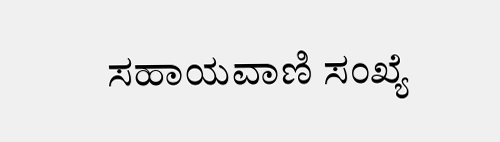ಸಹಾಯವಾಣಿ ಸಂಖ್ಯೆ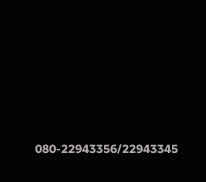080-22943356/22943345